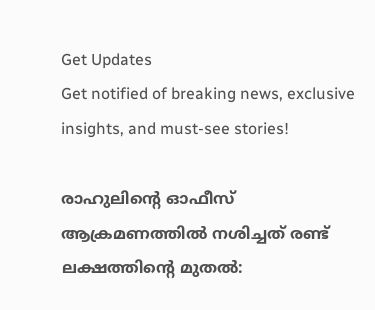Get Updates
Get notified of breaking news, exclusive insights, and must-see stories!

രാഹുലിന്റെ ഓഫീസ് ആക്രമണത്തില്‍ നശിച്ചത് രണ്ട് ലക്ഷത്തിന്റെ മുതല്‍: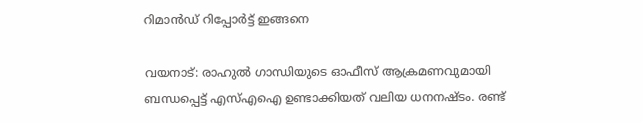റിമാന്‍ഡ് റിപ്പോര്‍ട്ട് ഇങ്ങനെ

വയനാട്: രാഹുല്‍ ഗാന്ധിയുടെ ഓഫീസ് ആക്രമണവുമായി ബന്ധപ്പെട്ട് എസ്എഐ ഉണ്ടാക്കിയത് വലിയ ധനനഷ്ടം. രണ്ട്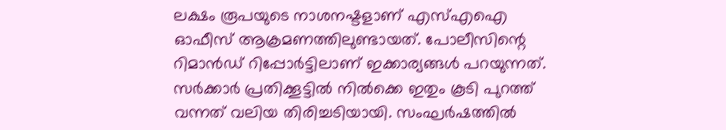ലക്ഷം രൂപയുടെ നാശനഷ്ടളാണ് എസ്എഐ ഓഫീസ് ആക്രമണത്തിലുണ്ടായത്. പോലീസിന്റെ റിമാന്‍ഡ് റിപ്പോര്‍ട്ടിലാണ് ഇക്കാര്യങ്ങള്‍ പറയുന്നത്. സര്‍ക്കാര്‍ പ്രതിക്കൂട്ടില്‍ നില്‍ക്കെ ഇതും കൂടി പുറത്ത് വന്നത് വലിയ തിരിച്ചടിയായി. സംഘര്‍ഷത്തില്‍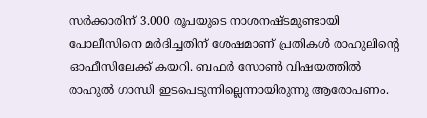സര്‍ക്കാരിന് 3.000 രൂപയുടെ നാശനഷ്ടമുണ്ടായി പോലീസിനെ മര്‍ദിച്ചതിന് ശേഷമാണ് പ്രതികള്‍ രാഹുലിന്റെ ഓഫീസിലേക്ക് കയറി. ബഫര്‍ സോണ്‍ വിഷയത്തില്‍ രാഹുല്‍ ഗാന്ധി ഇടപെടുന്നില്ലെന്നായിരുന്നു ആരോപണം.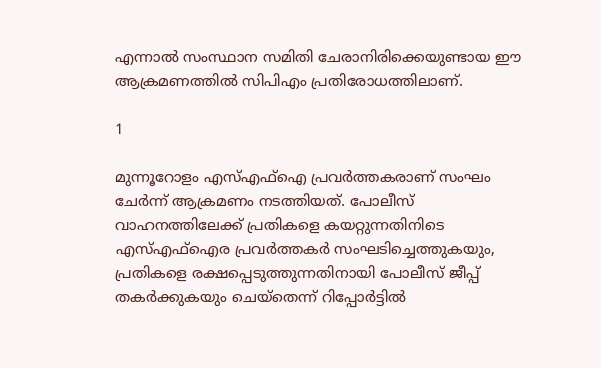എന്നാല്‍ സംസ്ഥാന സമിതി ചേരാനിരിക്കെയുണ്ടായ ഈ ആക്രമണത്തില്‍ സിപിഎം പ്രതിരോധത്തിലാണ്.

1

മുന്നൂറോളം എസ്എഫ്‌ഐ പ്രവര്‍ത്തകരാണ് സംഘം ചേര്‍ന്ന് ആക്രമണം നടത്തിയത്. പോലീസ് വാഹനത്തിലേക്ക് പ്രതികളെ കയറ്റുന്നതിനിടെ എസ്എഫ്‌ഐര പ്രവര്‍ത്തകര്‍ സംഘടിച്ചെത്തുകയും, പ്രതികളെ രക്ഷപ്പെടുത്തുന്നതിനായി പോലീസ് ജീപ്പ് തകര്‍ക്കുകയും ചെയ്‌തെന്ന് റിപ്പോര്‍ട്ടില്‍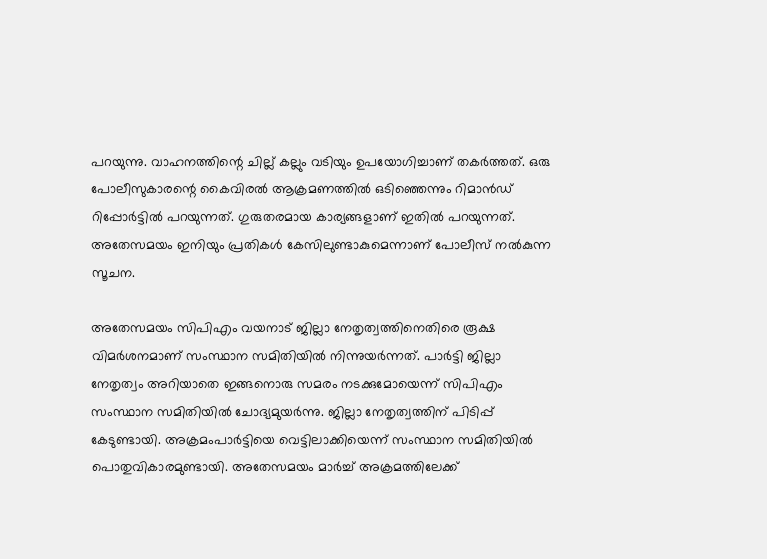പറയുന്നു. വാഹനത്തിന്റെ ചില്ല് കല്ലും വടിയും ഉപയോഗിച്ചാണ് തകര്‍ത്തത്. ഒരു പോലീസുകാരന്റെ കൈവിരല്‍ ആക്രമണത്തില്‍ ഒടിഞ്ഞെന്നും റിമാന്‍ഡ് റിപ്പോര്‍ട്ടില്‍ പറയുന്നത്. ഗുരുതരമായ കാര്യങ്ങളാണ് ഇതില്‍ പറയുന്നത്. അതേസമയം ഇനിയും പ്രതികള്‍ കേസിലുണ്ടാകുമെന്നാണ് പോലീസ് നല്‍കുന്ന സൂചന.

അതേസമയം സിപിഎം വയനാട് ജില്ലാ നേതൃത്വത്തിനെതിരെ രൂക്ഷ വിമര്‍ശനമാണ് സംസ്ഥാന സമിതിയില്‍ നിന്നുയര്‍ന്നത്. പാര്‍ട്ടി ജില്ലാ നേതൃത്വം അറിയാതെ ഇങ്ങനൊരു സമരം നടക്കുമോയെന്ന് സിപിഎം സംസ്ഥാന സമിതിയില്‍ ചോദ്യമുയര്‍ന്നു. ജില്ലാ നേതൃത്വത്തിന് പിടിപ്പ് കേടുണ്ടായി. അക്രമംപാര്‍ട്ടിയെ വെട്ടിലാക്കിയെന്ന് സംസ്ഥാന സമിതിയില്‍ പൊതുവികാരമുണ്ടായി. അതേസമയം മാര്‍ച്ച് അക്രമത്തിലേക്ക്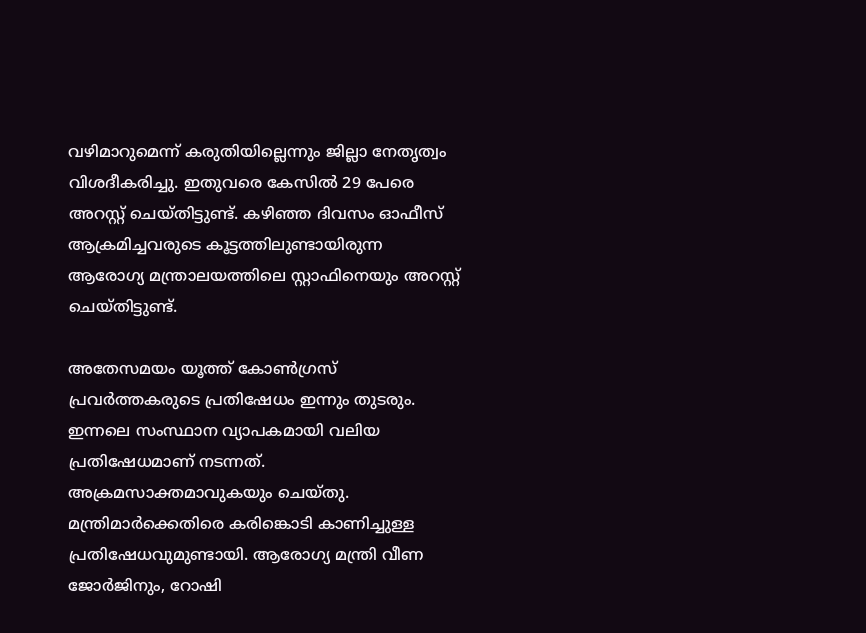വഴിമാറുമെന്ന് കരുതിയില്ലെന്നും ജില്ലാ നേതൃത്വം വിശദീകരിച്ചു. ഇതുവരെ കേസില്‍ 29 പേരെ അറസ്റ്റ് ചെയ്തിട്ടുണ്ട്. കഴിഞ്ഞ ദിവസം ഓഫീസ് ആക്രമിച്ചവരുടെ കൂട്ടത്തിലുണ്ടായിരുന്ന ആരോഗ്യ മന്ത്രാലയത്തിലെ സ്റ്റാഫിനെയും അറസ്റ്റ് ചെയ്തിട്ടുണ്ട്.

അതേസമയം യൂത്ത് കോണ്‍ഗ്രസ് പ്രവര്‍ത്തകരുടെ പ്രതിഷേധം ഇന്നും തുടരും. ഇന്നലെ സംസ്ഥാന വ്യാപകമായി വലിയ പ്രതിഷേധമാണ് നടന്നത്. അക്രമസാക്തമാവുകയും ചെയ്തു. മന്ത്രിമാര്‍ക്കെതിരെ കരിങ്കൊടി കാണിച്ചുള്ള പ്രതിഷേധവുമുണ്ടായി. ആരോഗ്യ മന്ത്രി വീണ ജോര്‍ജിനും, റോഷി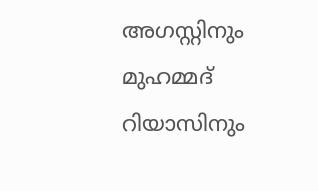അഗസ്റ്റിനും മുഹമ്മദ് റിയാസിനും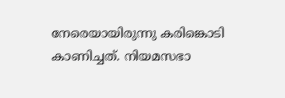നേരെയായിരുന്നു കരിങ്കൊടി കാണിച്ചത്. നിയമസഭാ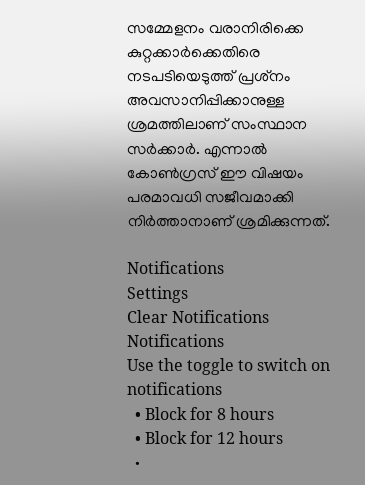സമ്മേളനം വരാനിരിക്കെ കുറ്റക്കാര്‍ക്കെതിരെ നടപടിയെടുത്ത് പ്രശ്‌നം അവസാനിപ്പിക്കാനുള്ള ശ്രമത്തിലാണ് സംസ്ഥാന സര്‍ക്കാര്‍. എന്നാല്‍ കോണ്‍ഗ്രസ് ഈ വിഷയം പരമാവധി സജീവമാക്കി നിര്‍ത്താനാണ് ശ്രമിക്കുന്നത്.

Notifications
Settings
Clear Notifications
Notifications
Use the toggle to switch on notifications
  • Block for 8 hours
  • Block for 12 hours
  •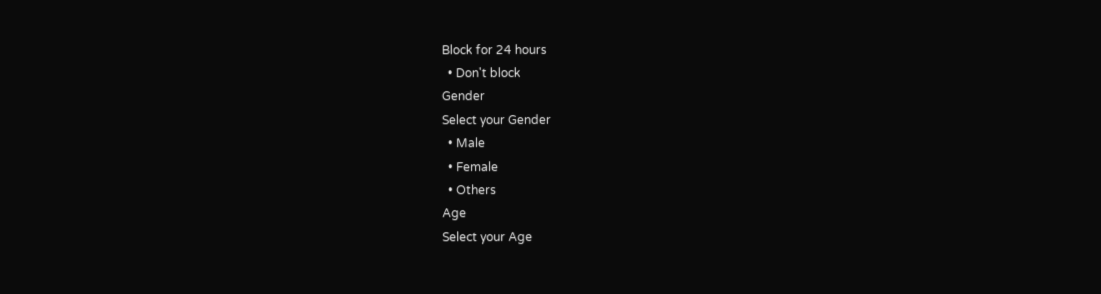Block for 24 hours
  • Don't block
Gender
Select your Gender
  • Male
  • Female
  • Others
Age
Select your Age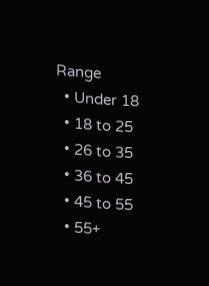Range
  • Under 18
  • 18 to 25
  • 26 to 35
  • 36 to 45
  • 45 to 55
  • 55+